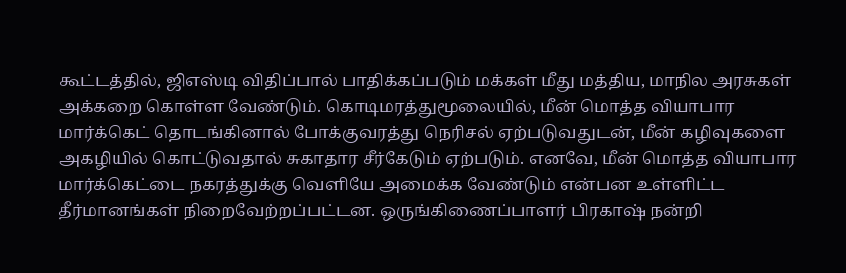கூட்டத்தில், ஜிஎஸ்டி விதிப்பால் பாதிக்கப்படும் மக்கள் மீது மத்திய, மாநில அரசுகள் அக்கறை கொள்ள வேண்டும். கொடிமரத்துமூலையில், மீன் மொத்த வியாபார மார்க்கெட் தொடங்கினால் போக்குவரத்து நெரிசல் ஏற்படுவதுடன், மீன் கழிவுகளை அகழியில் கொட்டுவதால் சுகாதார சீர்கேடும் ஏற்படும். எனவே, மீன் மொத்த வியாபார மார்க்கெட்டை நகரத்துக்கு வெளியே அமைக்க வேண்டும் என்பன உள்ளிட்ட தீர்மானங்கள் நிறைவேற்றப்பட்டன. ஒருங்கிணைப்பாளர் பிரகாஷ் நன்றி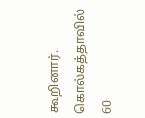கூறினார்.
கொல்கத்தாவில் 60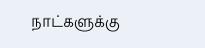நாட்களுக்கு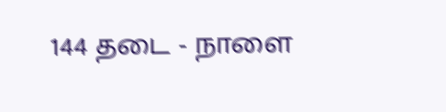144 தடை - நாளை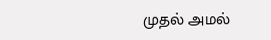முதல் அமல்